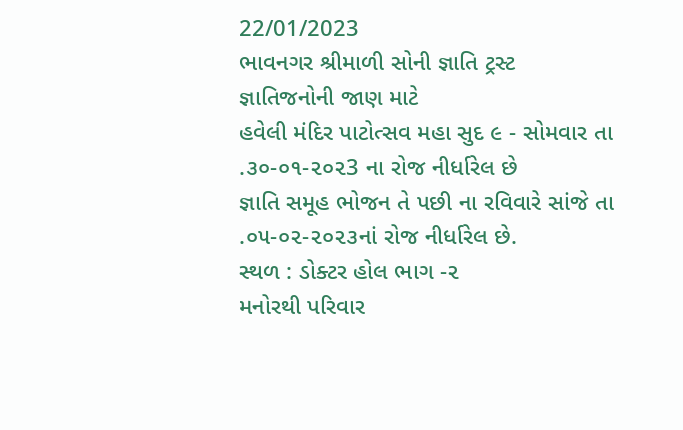22/01/2023
ભાવનગર શ્રીમાળી સોની જ્ઞાતિ ટ્રસ્ટ
જ્ઞાતિજનોની જાણ માટે
હવેલી મંદિર પાટોત્સવ મહા સુદ ૯ - સોમવાર તા .૩૦-૦૧-૨૦૨3 ના રોજ નીર્ધારેલ છે
જ્ઞાતિ સમૂહ ભોજન તે પછી ના રવિવારે સાંજે તા .૦૫-૦૨-૨૦૨૩નાં રોજ નીર્ધારેલ છે.
સ્થળ : ડોક્ટર હોલ ભાગ -૨
મનોરથી પરિવાર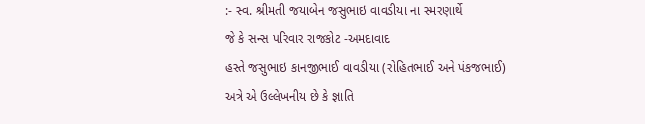:- સ્વ. શ્રીમતી જયાબેન જસુભાઇ વાવડીયા ના સ્મરણાર્થે
જે કે સન્સ પરિવાર રાજકોટ -અમદાવાદ
હસ્તે જસુભાઇ કાનજીભાઈ વાવડીયા (રોહિતભાઈ અને પંકજભાઈ)
અત્રે એ ઉલ્લેખનીય છે કે જ્ઞાતિ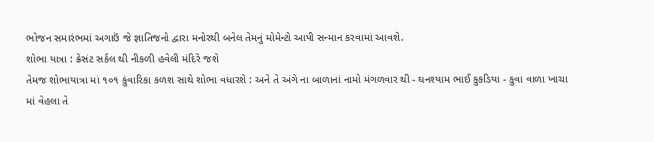ભોજન સમારંભમાં અગાઉં જે જ્ઞાતિજનો દ્વારા મનોરથી બનેલ તેમનું મોમેન્ટો આપી સન્માન કરવામાં આવશે.
શોભા યાત્રા : ક્રેસંટ સર્કલ થી નીકળી હવેલી મંદિરે જશે
તેમજ શોભાયાત્રા માં ૧૦૧ કુંવારિકા કળશ સાથે શોભા વધારશે : અને તે અંગે ના બાળાનાં નામો મંગળવાર થી - ઘનશ્યામ ભાઈ કુકડિયા - કુવા વાળા ખાચા માં વેહલા તે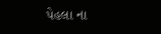પેહલા ના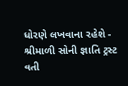ધોરણે લખવાના રહેશે -
શ્રીમાળી સોની જ્ઞાતિ ટ્રસ્ટ વતી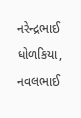નરેન્દ્રભાઈ ધોળકિયા, નવલભાઈ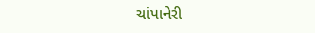ચાંપાનેરી